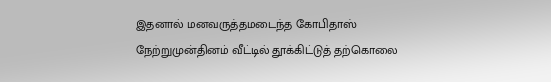இதனால் மனவருத்தமடைந்த கோபிதாஸ் நேற்றுமுன்தினம் வீட்டில் தூக்கிட்டுத் தற்கொலை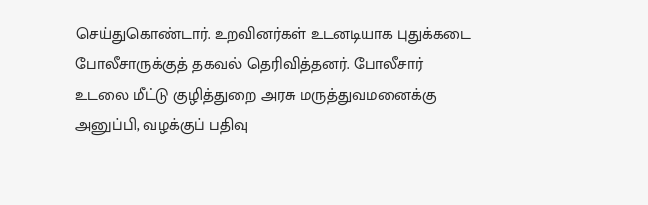செய்துகொண்டார். உறவினர்கள் உடனடியாக புதுக்கடை போலீசாருக்குத் தகவல் தெரிவித்தனர். போலீசார் உடலை மீட்டு குழித்துறை அரசு மருத்துவமனைக்கு அனுப்பி, வழக்குப் பதிவு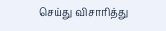செய்து விசாரித்து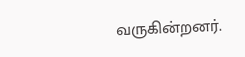வருகின்றனர்.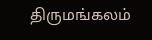திருமங்கலம்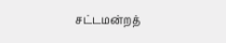சட்டமன்றத்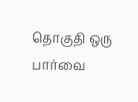தொகுதி ஒரு பார்வை